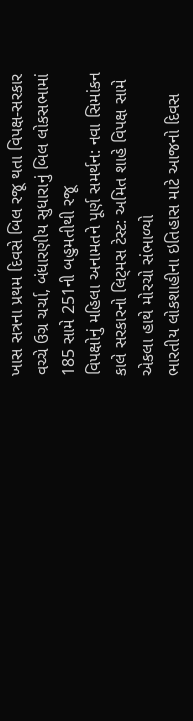ખાસ સત્રના પ્રથમ દિવસે બિલ રજૂ થતા વિપક્ષ-સરકાર વચ્ચે ઉગ્ર ચર્ચા, બંધારણીય સુધારાનું બિલ લોકસભામાં 185 સામે 251ની બહુમતીથી રજૂ
વિપક્ષોનું મહિલા અનામતને પૂર્ણ સમર્થન: નવા સિમાંકન કાલે સરકારનો લિટ્મસ ટેસ્ટ: અમિત શાહે વિપક્ષ સામે એકલા હાથે મોરચો સંભાળ્યો
ભારતીય લોકશાહીના ઇતિહાસ માટે આજનો દિવસ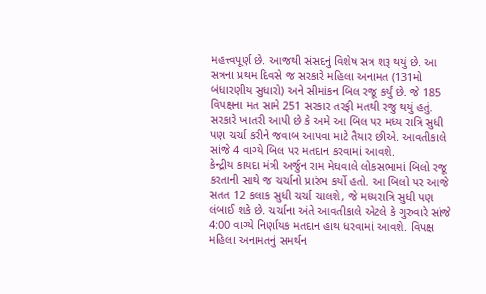મહત્ત્વપૂર્ણ છે. આજથી સંસદનું વિશેષ સત્ર શરૂ થયું છે. આ સત્રના પ્રથમ દિવસે જ સરકારે મહિલા અનામત (131મો બંધારણીય સુધારો) અને સીમાંકન બિલ રજૂ કર્યું છે. જે 185 વિપક્ષના મત સામે 251 સરકાર તરફી મતથી રજુ થયું હતું. સરકારે ખાતરી આપી છે કે અમે આ બિલ પર મધ્ય રાત્રિ સુધી પણ ચર્ચા કરીને જવાબ આપવા માટે તૈયાર છીએ. આવતીકાલે સાંજે 4 વાગ્યે બિલ પર મતદાન કરવામાં આવશે.
કેન્દ્રીય કાયદા મંત્રી અર્જુન રામ મેઘવાલે લોકસભામાં બિલો રજૂ કરતાની સાથે જ ચર્ચાનો પ્રારંભ કર્યો હતો. આ બિલો પર આજે સતત 12 કલાક સુધી ચર્ચા ચાલશે, જે મધ્યરાત્રિ સુધી પણ લંબાઈ શકે છે. ચર્ચાના અંતે આવતીકાલે એટલે કે ગુરુવારે સાંજે 4:00 વાગ્યે નિર્ણાયક મતદાન હાથ ધરવામાં આવશે. વિપક્ષ મહિલા અનામતનું સમર્થન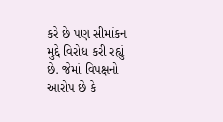કરે છે પણ સીમાંકન મુદ્દે વિરોધ કરી રહ્યું છે. જેમાં વિપક્ષનો આરોપ છે કે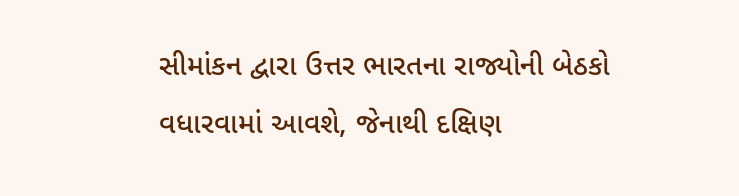સીમાંકન દ્વારા ઉત્તર ભારતના રાજ્યોની બેઠકો વધારવામાં આવશે, જેનાથી દક્ષિણ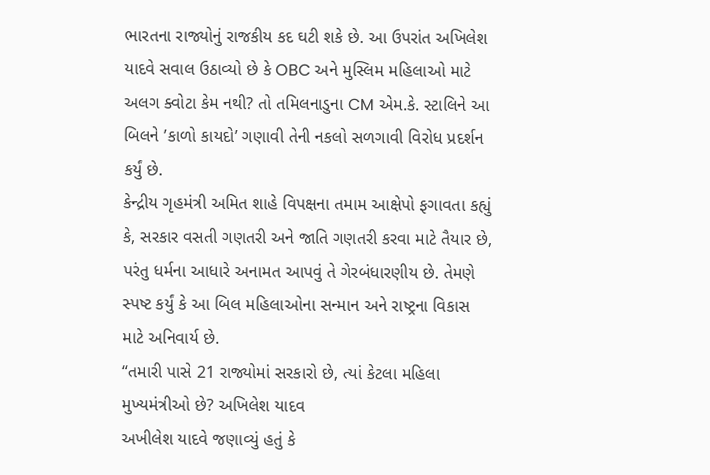ભારતના રાજ્યોનું રાજકીય કદ ઘટી શકે છે. આ ઉપરાંત અખિલેશ યાદવે સવાલ ઉઠાવ્યો છે કે OBC અને મુસ્લિમ મહિલાઓ માટે અલગ ક્વોટા કેમ નથી? તો તમિલનાડુના CM એમ.કે. સ્ટાલિને આ બિલને ’કાળો કાયદો’ ગણાવી તેની નકલો સળગાવી વિરોધ પ્રદર્શન કર્યું છે.
કેન્દ્રીય ગૃહમંત્રી અમિત શાહે વિપક્ષના તમામ આક્ષેપો ફગાવતા કહ્યું કે, સરકાર વસતી ગણતરી અને જાતિ ગણતરી કરવા માટે તૈયાર છે, પરંતુ ધર્મના આધારે અનામત આપવું તે ગેરબંધારણીય છે. તેમણે સ્પષ્ટ કર્યું કે આ બિલ મહિલાઓના સન્માન અને રાષ્ટ્રના વિકાસ માટે અનિવાર્ય છે.
“તમારી પાસે 21 રાજ્યોમાં સરકારો છે, ત્યાં કેટલા મહિલા મુખ્યમંત્રીઓ છે? અખિલેશ યાદવ
અખીલેશ યાદવે જણાવ્યું હતું કે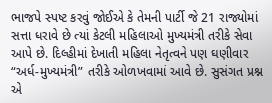ભાજપે સ્પષ્ટ કરવું જોઈએ કે તેમની પાર્ટી જે 21 રાજ્યોમાં સત્તા ધરાવે છે ત્યાં કેટલી મહિલાઓ મુખ્યમંત્રી તરીકે સેવા આપે છે. દિલ્હીમાં દેખાતી મહિલા નેતૃત્વને પણ ઘણીવાર “અર્ધ-મુખ્યમંત્રી” તરીકે ઓળખવામાં આવે છે. સુસંગત પ્રશ્ન એ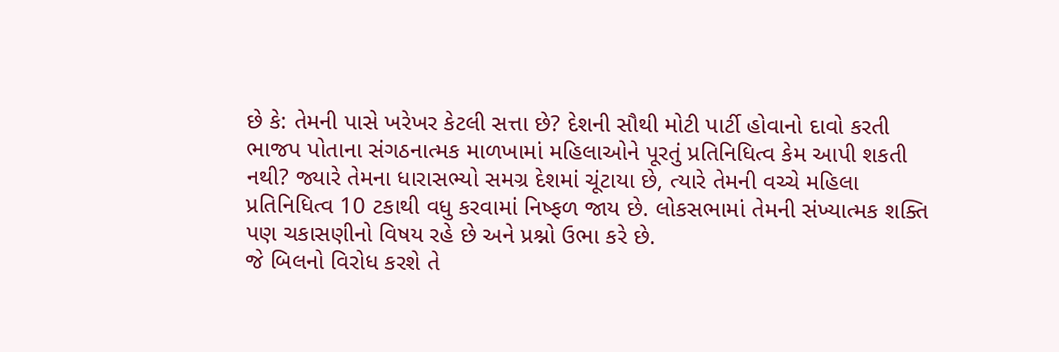છે કે: તેમની પાસે ખરેખર કેટલી સત્તા છે? દેશની સૌથી મોટી પાર્ટી હોવાનો દાવો કરતી ભાજપ પોતાના સંગઠનાત્મક માળખામાં મહિલાઓને પૂરતું પ્રતિનિધિત્વ કેમ આપી શકતી નથી? જ્યારે તેમના ધારાસભ્યો સમગ્ર દેશમાં ચૂંટાયા છે, ત્યારે તેમની વચ્ચે મહિલા પ્રતિનિધિત્વ 10 ટકાથી વધુ કરવામાં નિષ્ફળ જાય છે. લોકસભામાં તેમની સંખ્યાત્મક શક્તિ પણ ચકાસણીનો વિષય રહે છે અને પ્રશ્નો ઉભા કરે છે.
જે બિલનો વિરોધ કરશે તે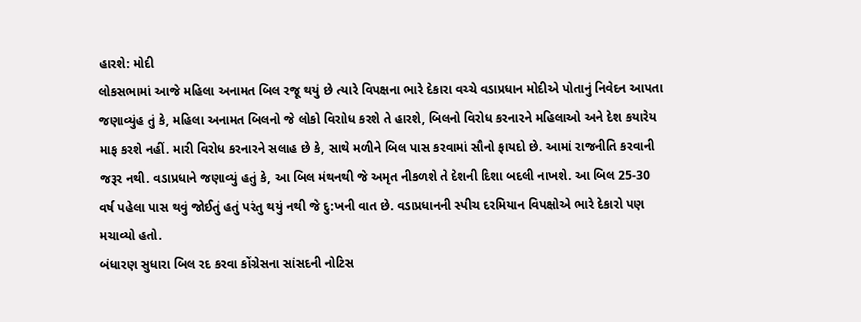હારશે: મોદી
લોકસભામાં આજે મહિલા અનામત બિલ રજૂ થયું છે ત્યારે વિપક્ષના ભારે દેકારા વચ્ચે વડાપ્રધાન મોદીએ પોતાનું નિવેદન આપતા જણાવ્યુંહ તું કે, મહિલા અનામત બિલનો જે લોકો વિરાોધ કરશે તે હારશે, બિલનો વિરોધ કરનારને મહિલાઓ અને દેશ કયારેય માફ કરશે નહીં. મારી વિરોધ કરનારને સલાહ છે કે, સાથે મળીને બિલ પાસ કરવામાં સૌનો ફાયદો છે. આમાં રાજનીતિ કરવાની જરૂર નથી. વડાપ્રધાને જણાવ્યું હતું કે, આ બિલ મંથનથી જે અમૃત નીકળશે તે દેશની દિશા બદલી નાખશે. આ બિલ 25-30 વર્ષ પહેલા પાસ થવું જોઈતું હતું પરંતુ થયું નથી જે દુ:ખની વાત છે. વડાપ્રધાનની સ્પીચ દરમિયાન વિપક્ષોએ ભારે દેકારો પણ મચાવ્યો હતો.
બંધારણ સુધારા બિલ રદ કરવા કોંગ્રેસના સાંસદની નોટિસ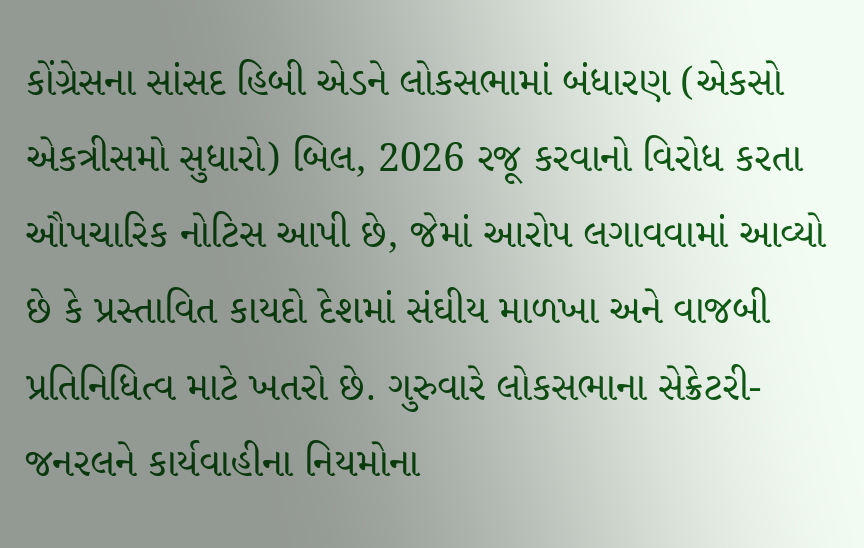કોંગ્રેસના સાંસદ હિબી એડને લોકસભામાં બંધારણ (એકસો એકત્રીસમો સુધારો) બિલ, 2026 રજૂ કરવાનો વિરોધ કરતા ઔપચારિક નોટિસ આપી છે, જેમાં આરોપ લગાવવામાં આવ્યો છે કે પ્રસ્તાવિત કાયદો દેશમાં સંઘીય માળખા અને વાજબી પ્રતિનિધિત્વ માટે ખતરો છે. ગુરુવારે લોકસભાના સેક્રેટરી-જનરલને કાર્યવાહીના નિયમોના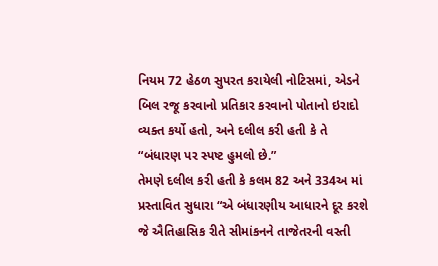નિયમ 72 હેઠળ સુપરત કરાયેલી નોટિસમાં, એડને બિલ રજૂ કરવાનો પ્રતિકાર કરવાનો પોતાનો ઇરાદો વ્યક્ત કર્યો હતો, અને દલીલ કરી હતી કે તે “બંધારણ પર સ્પષ્ટ હુમલો છે.”
તેમણે દલીલ કરી હતી કે કલમ 82 અને 334અ માં પ્રસ્તાવિત સુધારા “એ બંધારણીય આધારને દૂર કરશે જે ઐતિહાસિક રીતે સીમાંકનને તાજેતરની વસ્તી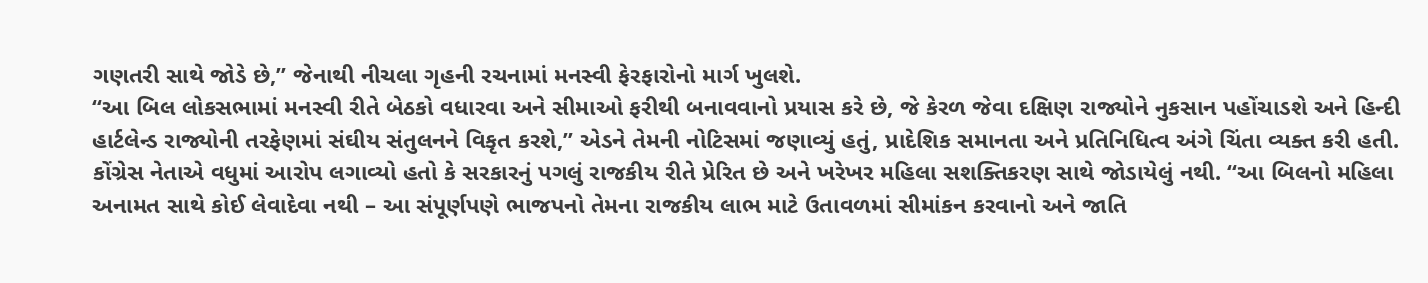ગણતરી સાથે જોડે છે,” જેનાથી નીચલા ગૃહની રચનામાં મનસ્વી ફેરફારોનો માર્ગ ખુલશે.
“આ બિલ લોકસભામાં મનસ્વી રીતે બેઠકો વધારવા અને સીમાઓ ફરીથી બનાવવાનો પ્રયાસ કરે છે, જે કેરળ જેવા દક્ષિણ રાજ્યોને નુકસાન પહોંચાડશે અને હિન્દી હાર્ટલેન્ડ રાજ્યોની તરફેણમાં સંઘીય સંતુલનને વિકૃત કરશે,” એડને તેમની નોટિસમાં જણાવ્યું હતું, પ્રાદેશિક સમાનતા અને પ્રતિનિધિત્વ અંગે ચિંતા વ્યક્ત કરી હતી.
કોંગ્રેસ નેતાએ વધુમાં આરોપ લગાવ્યો હતો કે સરકારનું પગલું રાજકીય રીતે પ્રેરિત છે અને ખરેખર મહિલા સશક્તિકરણ સાથે જોડાયેલું નથી. “આ બિલનો મહિલા અનામત સાથે કોઈ લેવાદેવા નથી – આ સંપૂર્ણપણે ભાજપનો તેમના રાજકીય લાભ માટે ઉતાવળમાં સીમાંકન કરવાનો અને જાતિ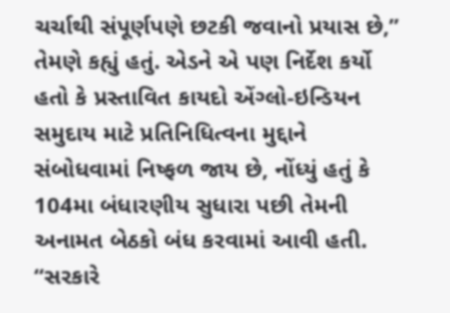ચર્ચાથી સંપૂર્ણપણે છટકી જવાનો પ્રયાસ છે,” તેમણે કહ્યું હતું. એડને એ પણ નિર્દેશ કર્યો હતો કે પ્રસ્તાવિત કાયદો એંગ્લો-ઇન્ડિયન સમુદાય માટે પ્રતિનિધિત્વના મુદ્દાને સંબોધવામાં નિષ્ફળ જાય છે, નોંધ્યું હતું કે 104મા બંધારણીય સુધારા પછી તેમની અનામત બેઠકો બંધ કરવામાં આવી હતી. “સરકારે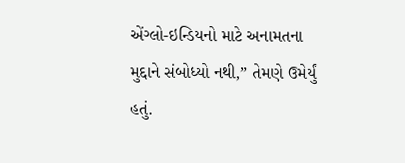એંગ્લો-ઇન્ડિયનો માટે અનામતના મુદ્દાને સંબોધ્યો નથી,” તેમણે ઉમેર્યું હતું.